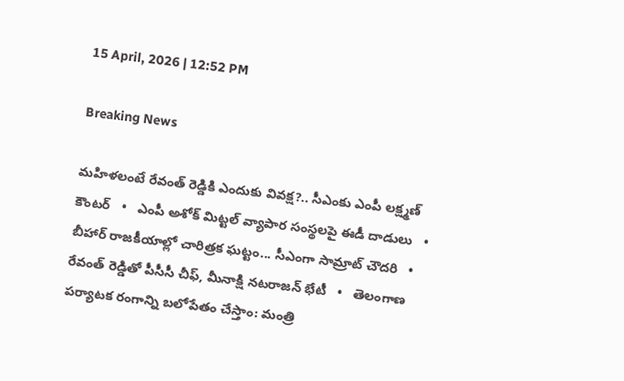15 April, 2026 | 12:52 PM

Breaking News

మహిళలంటే రేవంత్ రెడ్డికి ఎందుకు వివక్ష?.. సీఎంకు ఎంపీ లక్ష్మణ్ కౌంటర్   •   ఎంపీ అశోక్ మిట్టల్‌ వ్యాపార సంస్థలపై ఈడీ దాడులు   •   బీహార్ రాజకీయాల్లో చారిత్రక ఘట్టం... సీఎంగా సామ్రాట్‌ చౌదరి   •   రేవంత్‌ రెడ్డితో పీసీసీ చీఫ్, మీనాక్షి నటరాజన్ భేటీ   •   తెలంగాణ పర్యాటక రంగాన్ని బలోపేతం చేస్తాం: మంత్రి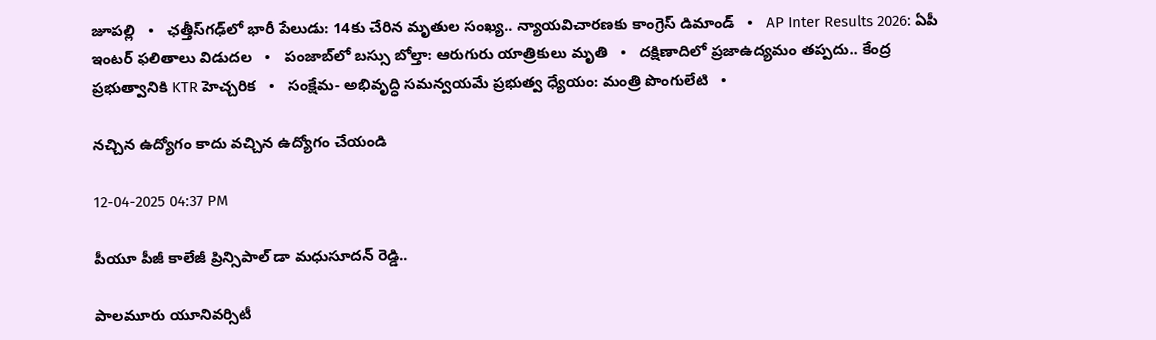జూపల్లి   •   ఛత్తీస్‌గఢ్‌లో భారీ పేలుడు: 14కు చేరిన మృతుల సంఖ్య.. న్యాయవిచారణకు కాంగ్రెస్ డిమాండ్   •   AP Inter Results 2026: ఏపీ ఇంటర్ ఫలితాలు విడుదల   •   పంజాబ్‌లో బస్సు బోల్తా: ఆరుగురు యాత్రికులు మృతి   •   దక్షిణాదిలో ప్రజాఉద్యమం తప్పదు.. కేంద్ర ప్రభుత్వానికి KTR హెచ్చరిక   •   సంక్షేమ- అభివృద్ధి సమన్వయమే ప్రభుత్వ ధ్యేయం: మంత్రి పొంగులేటి   •

నచ్చిన ఉద్యోగం కాదు వచ్చిన ఉద్యోగం చేయండి

12-04-2025 04:37 PM

పీయూ పీజీ కాలేజీ ప్రిన్సిపాల్ డా మధుసూదన్ రెడ్డి..

పాలమూరు యూనివర్సిటీ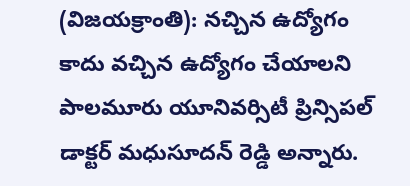(విజయక్రాంతి): నచ్చిన ఉద్యోగం కాదు వచ్చిన ఉద్యోగం చేయాలని పాలమూరు యూనివర్సిటీ ప్రిన్సిపల్ డాక్టర్ మధుసూదన్ రెడ్డి అన్నారు.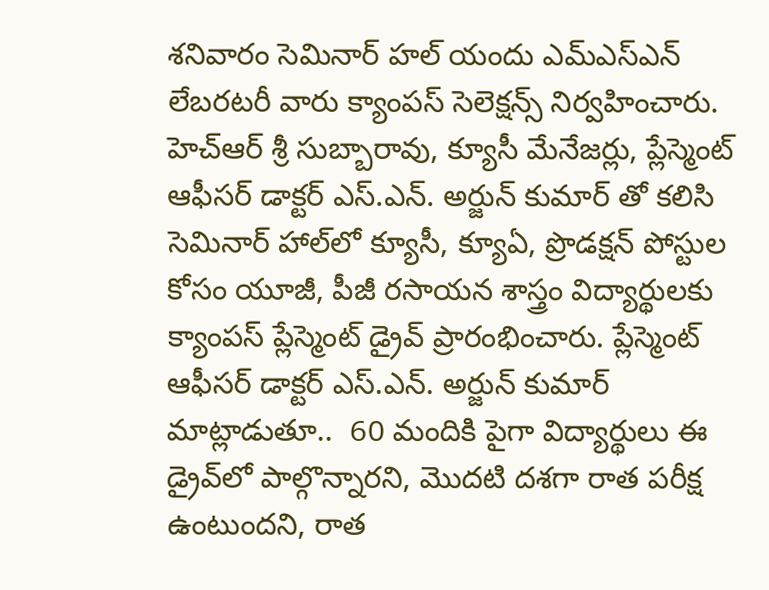శనివారం సెమినార్ హల్ యందు ఎమ్‌ఎస్‌ఎన్ లేబరటరీ వారు క్యాంపస్ సెలెక్షన్స్ నిర్వహించారు. హెచ్‌ఆర్ శ్రీ సుబ్బారావు, క్యూసీ మేనేజర్లు, ప్లేస్మెంట్ ఆఫీసర్ డాక్టర్ ఎస్‌.ఎన్. అర్జున్ కుమార్ తో కలిసి సెమినార్ హాల్‌లో క్యూసీ, క్యూఏ, ప్రొడక్షన్ పోస్టుల కోసం యూజీ, పీజీ రసాయన శాస్త్రం విద్యార్థులకు క్యాంపస్ ప్లేస్మెంట్ డ్రైవ్ ప్రారంభించారు. ప్లేస్మెంట్ ఆఫీసర్ డాక్టర్ ఎస్‌.ఎన్. అర్జున్ కుమార్  మాట్లాడుతూ..  60 మందికి పైగా విద్యార్థులు ఈ డ్రైవ్‌లో పాల్గొన్నారని, మొదటి దశగా రాత పరీక్ష ఉంటుందని, రాత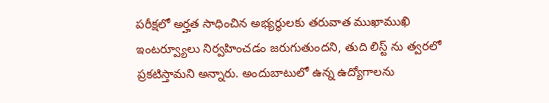పరీక్షలో అర్హత సాధించిన అభ్యర్థులకు తరువాత ముఖాముఖి ఇంటర్వ్యూలు నిర్వహించడం జరుగుతుందని, తుది లిస్ట్ ను త్వరలో ప్రకటిస్తామని అన్నారు. అందుబాటులో ఉన్న ఉద్యోగాలను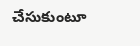చేసుకుంటూ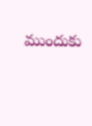ముందుకు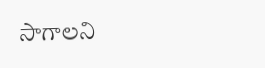సాగాలని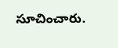సూచించారు.